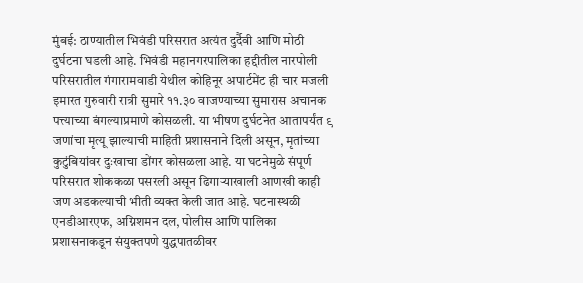मुंबई: ठाण्यातील भिवंडी परिसरात अत्यंत दुर्दैवी आणि मोठी दुर्घटना घडली आहे. भिवंडी महानगरपालिका हद्दीतील नारपोली परिसरातील गंगारामवाडी येथील कोहिनूर अपार्टमेंट ही चार मजली इमारत गुरुवारी रात्री सुमारे ११.३० वाजण्याच्या सुमारास अचानक पत्त्याच्या बंगल्याप्रमाणे कोसळली. या भीषण दुर्घटनेत आतापर्यंत ९ जणांचा मृत्यू झाल्याची माहिती प्रशासनाने दिली असून, मृतांच्या कुटुंबियांवर दुःखाचा डोंगर कोसळला आहे. या घटनेमुळे संपूर्ण परिसरात शोककळा पसरली असून ढिगाऱ्याखाली आणखी काही जण अडकल्याची भीती व्यक्त केली जात आहे. घटनास्थळी एनडीआरएफ, अग्निशमन दल, पोलीस आणि पालिका प्रशासनाकडून संयुक्तपणे युद्धपातळीवर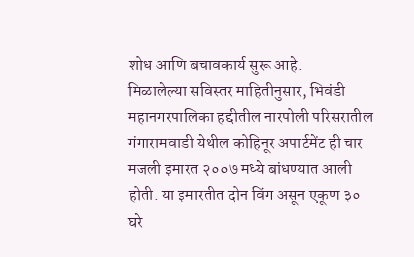शोध आणि बचावकार्य सुरू आहे.
मिळालेल्या सविस्तर माहितीनुसार, भिवंडी महानगरपालिका हद्दीतील नारपोली परिसरातील गंगारामवाडी येथील कोहिनूर अपार्टमेंट ही चार मजली इमारत २००७ मध्ये बांधण्यात आली होती. या इमारतीत दोन विंग असून एकूण ३० घरे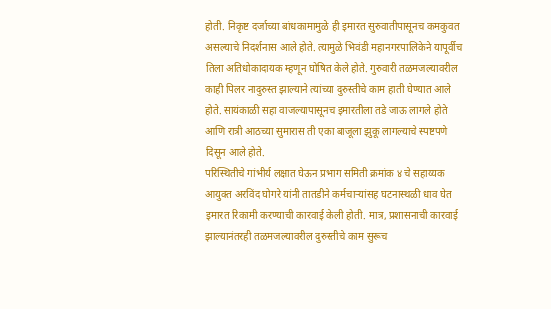होती. निकृष्ट दर्जाच्या बांधकामामुळे ही इमारत सुरुवातीपासूनच कमकुवत असल्याचे निदर्शनास आले होते. त्यामुळे भिवंडी महानगरपालिकेने यापूर्वीच तिला अतिधोकादायक म्हणून घोषित केले होते. गुरुवारी तळमजल्यावरील काही पिलर नादुरुस्त झाल्याने त्यांच्या दुरुस्तीचे काम हाती घेण्यात आले होते. सायंकाळी सहा वाजल्यापासूनच इमारतीला तडे जाऊ लागले होते आणि रात्री आठच्या सुमारास ती एका बाजूला झुकू लागल्याचे स्पष्टपणे दिसून आले होते.
परिस्थितीचे गांभीर्य लक्षात घेऊन प्रभाग समिती क्रमांक ४ चे सहाय्यक आयुक्त अरविंद घोगरे यांनी तातडीने कर्मचाऱ्यांसह घटनास्थळी धाव घेत इमारत रिकामी करण्याची कारवाई केली होती. मात्र, प्रशासनाची कारवाई झाल्यानंतरही तळमजल्यावरील दुरुस्तीचे काम सुरूच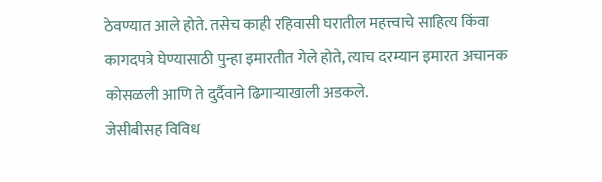ठेवण्यात आले होते. तसेच काही रहिवासी घरातील महत्त्वाचे साहित्य किंवा कागदपत्रे घेण्यासाठी पुन्हा इमारतीत गेले होते, त्याच दरम्यान इमारत अचानक कोसळली आणि ते दुर्दैवाने ढिगाऱ्याखाली अडकले.
जेसीबीसह विविध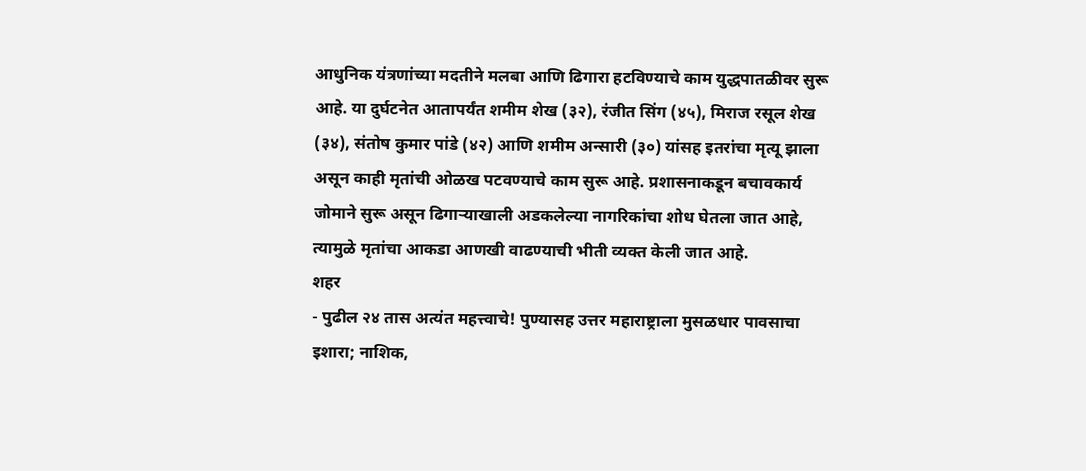आधुनिक यंत्रणांच्या मदतीने मलबा आणि ढिगारा हटविण्याचे काम युद्धपातळीवर सुरू आहे. या दुर्घटनेत आतापर्यंत शमीम शेख (३२), रंजीत सिंग (४५), मिराज रसूल शेख (३४), संतोष कुमार पांडे (४२) आणि शमीम अन्सारी (३०) यांसह इतरांचा मृत्यू झाला असून काही मृतांची ओळख पटवण्याचे काम सुरू आहे. प्रशासनाकडून बचावकार्य जोमाने सुरू असून ढिगाऱ्याखाली अडकलेल्या नागरिकांचा शोध घेतला जात आहे, त्यामुळे मृतांचा आकडा आणखी वाढण्याची भीती व्यक्त केली जात आहे.
शहर
- पुढील २४ तास अत्यंत महत्त्वाचे! पुण्यासह उत्तर महाराष्ट्राला मुसळधार पावसाचा इशारा; नाशिक,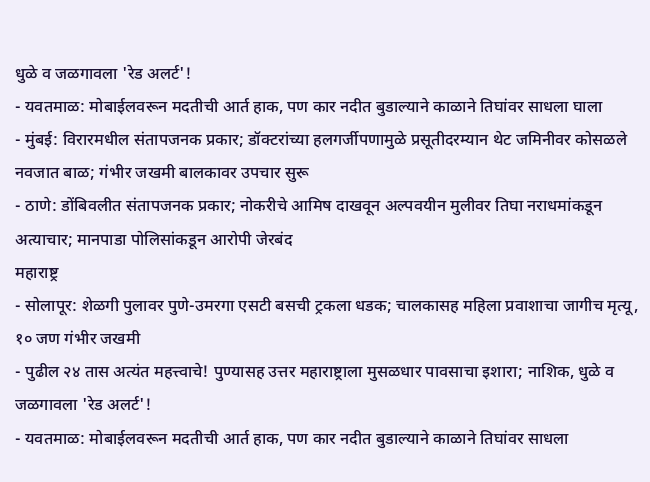धुळे व जळगावला 'रेड अलर्ट'!
- यवतमाळ: मोबाईलवरून मदतीची आर्त हाक, पण कार नदीत बुडाल्याने काळाने तिघांवर साधला घाला
- मुंबई: विरारमधील संतापजनक प्रकार; डॉक्टरांच्या हलगर्जीपणामुळे प्रसूतीदरम्यान थेट जमिनीवर कोसळले नवजात बाळ; गंभीर जखमी बालकावर उपचार सुरू
- ठाणे: डोंबिवलीत संतापजनक प्रकार; नोकरीचे आमिष दाखवून अल्पवयीन मुलीवर तिघा नराधमांकडून अत्याचार; मानपाडा पोलिसांकडून आरोपी जेरबंद
महाराष्ट्र
- सोलापूर: शेळगी पुलावर पुणे-उमरगा एसटी बसची ट्रकला धडक; चालकासह महिला प्रवाशाचा जागीच मृत्यू, १० जण गंभीर जखमी
- पुढील २४ तास अत्यंत महत्त्वाचे! पुण्यासह उत्तर महाराष्ट्राला मुसळधार पावसाचा इशारा; नाशिक, धुळे व जळगावला 'रेड अलर्ट'!
- यवतमाळ: मोबाईलवरून मदतीची आर्त हाक, पण कार नदीत बुडाल्याने काळाने तिघांवर साधला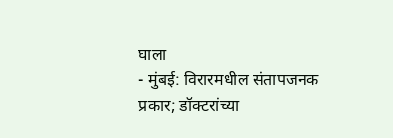घाला
- मुंबई: विरारमधील संतापजनक प्रकार; डॉक्टरांच्या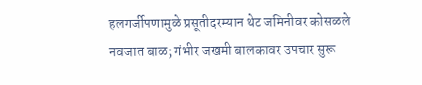हलगर्जीपणामुळे प्रसूतीदरम्यान थेट जमिनीवर कोसळले नवजात बाळ; गंभीर जखमी बालकावर उपचार सुरू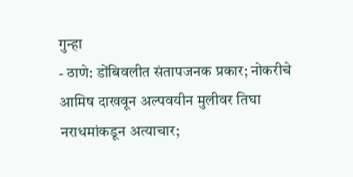गुन्हा
- ठाणे: डोंबिवलीत संतापजनक प्रकार; नोकरीचे आमिष दाखवून अल्पवयीन मुलीवर तिघा नराधमांकडून अत्याचार;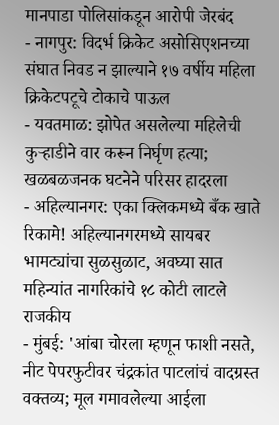मानपाडा पोलिसांकडून आरोपी जेरबंद
- नागपुर: विदर्भ क्रिकेट असोसिएशनच्या संघात निवड न झाल्याने १७ वर्षीय महिला क्रिकेटपटूचे टोकाचे पाऊल
- यवतमाळ: झोपेत असलेल्या महिलेची कुऱ्हाडीने वार करून निर्घृण हत्या; खळबळजनक घटनेने परिसर हादरला
- अहिल्यानगर: एका क्लिकमध्ये बँक खाते रिकामे! अहिल्यानगरमध्ये सायबर भामट्यांचा सुळसुळाट, अवघ्या सात महिन्यांत नागरिकांचे १८ कोटी लाटले
राजकीय
- मुंबई: 'आंबा चोरला म्हणून फाशी नसते, नीट पेपरफुटीवर चंद्रकांत पाटलांचं वादग्रस्त वक्तव्य; मूल गमावलेल्या आईला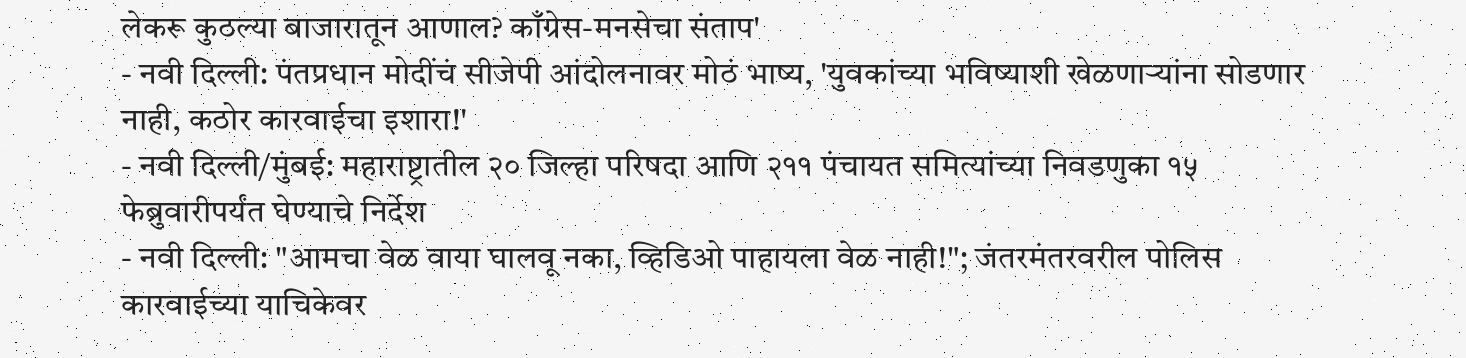लेकरू कुठल्या बाजारातून आणाल? काँग्रेस-मनसेचा संताप'
- नवी दिल्ली: पंतप्रधान मोदींचं सीजेपी आंदोलनावर मोठं भाष्य, 'युवकांच्या भविष्याशी खेळणाऱ्यांना सोडणार नाही, कठोर कारवाईचा इशारा!'
- नवी दिल्ली/मुंबई: महाराष्ट्रातील २० जिल्हा परिषदा आणि २११ पंचायत समित्यांच्या निवडणुका १५ फेब्रुवारीपर्यंत घेण्याचे निर्देश
- नवी दिल्ली: "आमचा वेळ वाया घालवू नका, व्हिडिओ पाहायला वेळ नाही!"; जंतरमंतरवरील पोलिस कारवाईच्या याचिकेवर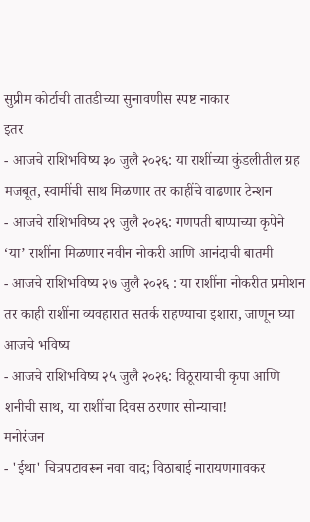सुप्रीम कोर्टाची तातडीच्या सुनावणीस स्पष्ट नाकार
इतर
- आजचे राशिभविष्य ३० जुलै २०२६: या राशींच्या कुंडलीतील ग्रह मजबूत, स्वामींची साथ मिळणार तर काहींचे वाढणार टेन्शन
- आजचे राशिभविष्य २९ जुलै २०२६: गणपती बाप्पाच्या कृपेने ‘या’ राशींना मिळणार नवीन नोकरी आणि आनंदाची बातमी
- आजचे राशिभविष्य २७ जुलै २०२६ : या राशींना नोकरीत प्रमोशन तर काही राशींना व्यवहारात सतर्क राहण्याचा इशारा, जाणून घ्या आजचे भविष्य
- आजचे राशिभविष्य २५ जुलै २०२६: विठूरायाची कृपा आणि शनीची साथ, या राशींचा दिवस ठरणार सोन्याचा!
मनोरंजन
- 'ईथा' चित्रपटावरून नवा वाद; विठाबाई नारायणगावकर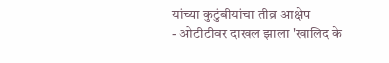यांच्या कुटुंबीयांचा तीव्र आक्षेप
- ओटीटीवर दाखल झाला 'खालिद के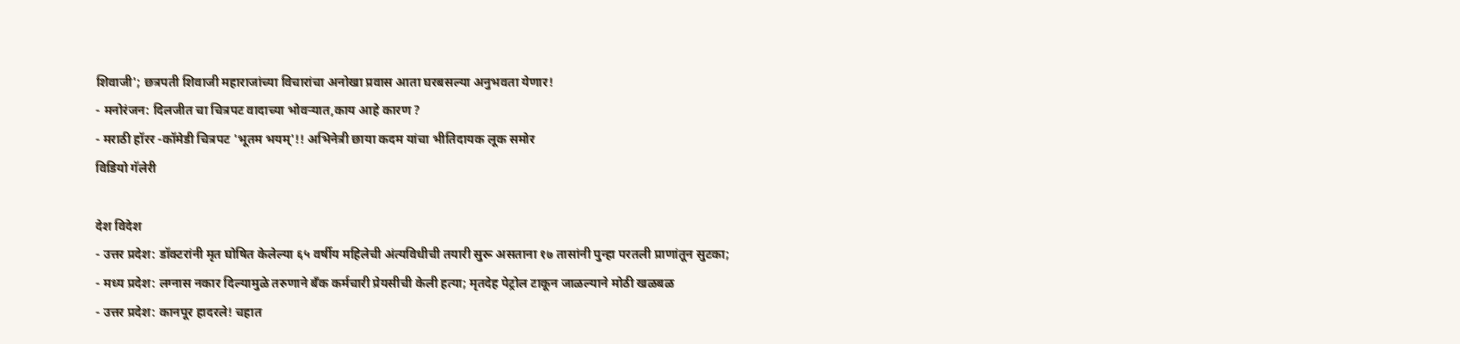शिवाजी'; छत्रपती शिवाजी महाराजांच्या विचारांचा अनोखा प्रवास आता घरबसल्या अनुभवता येणार!
- मनोरंजन: दिलजीत चा चित्रपट वादाच्या भोवऱ्यात,काय आहे कारण ?
- मराठी हॉरर -कॉमेडी चित्रपट 'भूतम भयम्'!! अभिनेत्री छाया कदम यांचा भीतिदायक लूक समोर
विडियो गॅलेरी

देश विदेश
- उत्तर प्रदेश: डॉक्टरांनी मृत घोषित केलेल्या ६५ वर्षीय महिलेची अंत्यविधीची तयारी सुरू असताना १७ तासांनी पुन्हा परतली प्राणांतून सुटका;
- मध्य प्रदेश: लग्नास नकार दिल्यामुळे तरुणाने बँक कर्मचारी प्रेयसीची केली हत्या; मृतदेह पेट्रोल टाकून जाळल्याने मोठी खळबळ
- उत्तर प्रदेश: कानपूर हादरले! चहात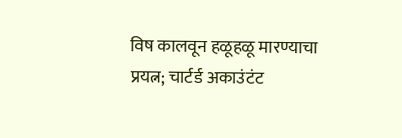विष कालवून हळूहळू मारण्याचा प्रयत्न; चार्टर्ड अकाउंटंट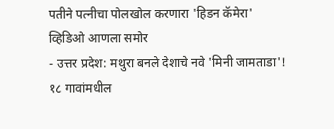पतीने पत्नीचा पोलखोल करणारा 'हिडन कॅमेरा' व्हिडिओ आणला समोर
- उत्तर प्रदेश: मथुरा बनले देशाचे नवे 'मिनी जामताडा'! १८ गावांमधील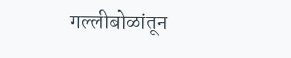गल्लीबोळांतून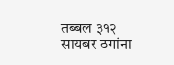तब्बल ३१२ सायबर ठगांना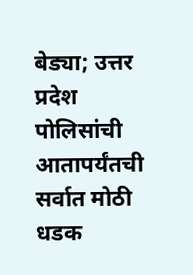बेड्या; उत्तर प्रदेश पोलिसांची आतापर्यंतची सर्वात मोठी धडक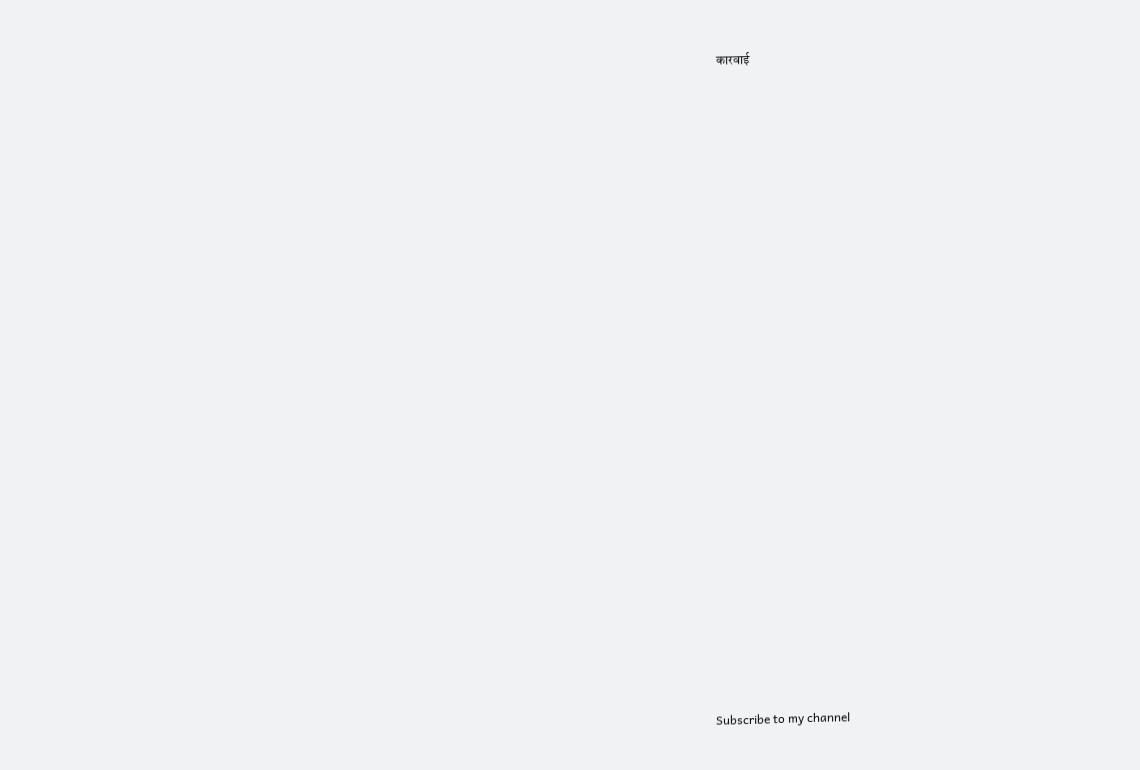कारवाई

























Subscribe to my channel